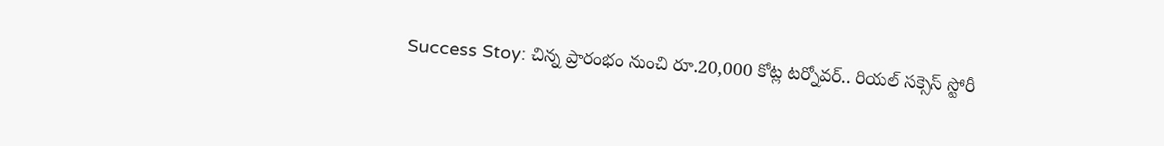Success Stoy: చిన్న ప్రారంభం నుంచి రూ.20,000 కోట్ల టర్నోవర్.. రియల్ సక్సెస్ స్టోరీ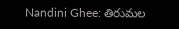Nandini Ghee: తిరుమల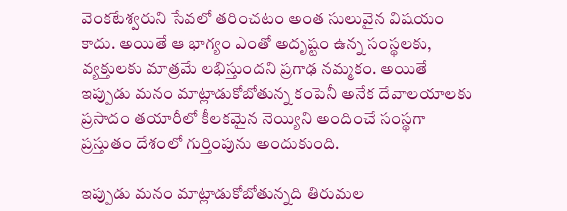వెంకటేశ్వరుని సేవలో తరించటం అంత సులువైన విషయం కాదు. అయితే ఆ భాగ్యం ఎంతో అదృష్టం ఉన్న సంస్థలకు, వ్యక్తులకు మాత్రమే లభిస్తుందని ప్రగాఢ నమ్మకం. అయితే ఇప్పుడు మనం మాట్లాడుకోబోతున్న కంపెనీ అనేక దేవాలయాలకు ప్రసాదం తయారీలో కీలకమైన నెయ్యిని అందించే సంస్థగా ప్రస్తుతం దేశంలో గుర్తింపును అందుకుంది.

ఇప్పుడు మనం మాట్లాడుకోబోతున్నది తిరుమల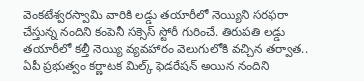వెంకటేశ్వరస్వామి వారికి లడ్డు తయారీలో నెయ్యిని సరఫరా చేస్తున్న నందిని కంపెనీ సక్సెస్ స్టోరీ గురించే. తిరుపతి లడ్డు తయారీలో కల్తీ నెయ్యి వ్యవహారం వెలుగులోకి వచ్చిన తర్వాత.. ఏపీ ప్రభుత్వం కర్ణాటక మిల్క్ ఫెడరేషన్ అయిన నందిని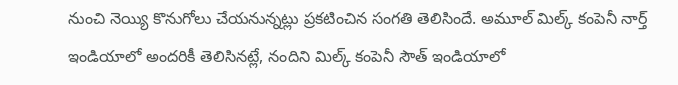నుంచి నెయ్యి కొనుగోలు చేయనున్నట్లు ప్రకటించిన సంగతి తెలిసిందే. అమూల్ మిల్క్ కంపెనీ నార్త్ ఇండియాలో అందరికీ తెలిసినట్లే, నందిని మిల్క్ కంపెనీ సౌత్ ఇండియాలో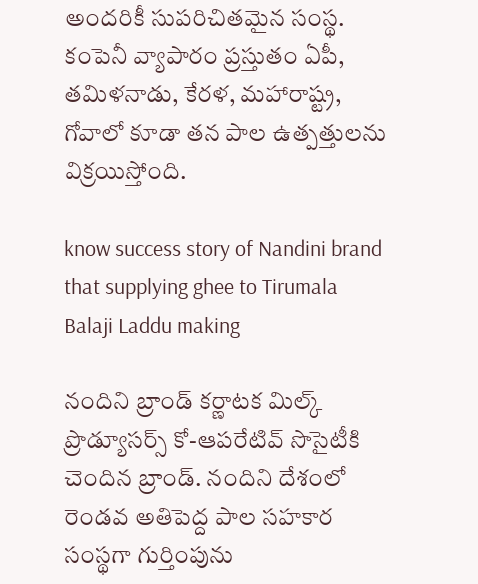అందరికీ సుపరిచితమైన సంస్థ. కంపెనీ వ్యాపారం ప్రస్తుతం ఏపీ, తమిళనాడు, కేరళ, మహారాష్ట్ర, గోవాలో కూడా తన పాల ఉత్పత్తులను విక్రయిస్తోంది.

know success story of Nandini brand that supplying ghee to Tirumala Balaji Laddu making

నందిని బ్రాండ్ కర్ణాటక మిల్క్ ప్రొడ్యూసర్స్ కో-ఆపరేటివ్ సొసైటీకి చెందిన బ్రాండ్. నందిని దేశంలో రెండవ అతిపెద్ద పాల సహకార సంస్థగా గుర్తింపును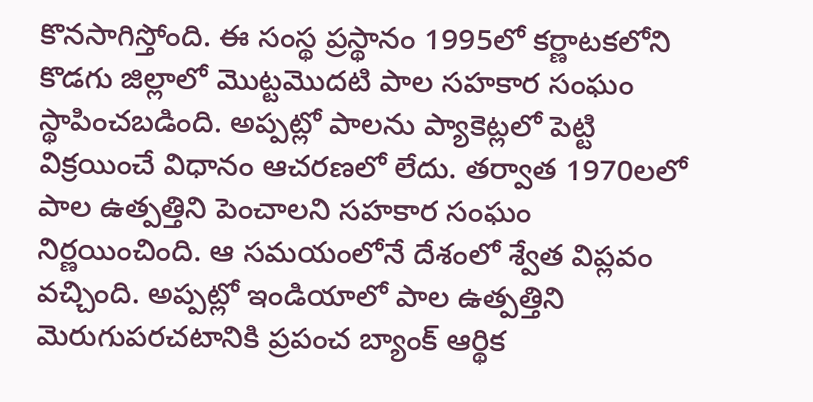కొనసాగిస్తోంది. ఈ సంస్థ ప్రస్థానం 1995లో కర్ణాటకలోని కొడగు జిల్లాలో మొట్టమొదటి పాల సహకార సంఘం స్థాపించబడింది. అప్పట్లో పాలను ప్యాకెట్లలో పెట్టి విక్రయించే విధానం ఆచరణలో లేదు. తర్వాత 1970లలో పాల ఉత్పత్తిని పెంచాలని సహకార సంఘం నిర్ణయించింది. ఆ సమయంలోనే దేశంలో శ్వేత విప్లవం వచ్చింది. అప్పట్లో ఇండియాలో పాల ఉత్పత్తిని మెరుగుపరచటానికి ప్రపంచ బ్యాంక్ ఆర్థిక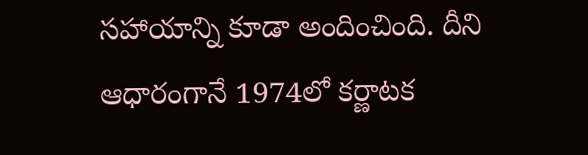సహాయాన్ని కూడా అందించింది. దీని ఆధారంగానే 1974లో కర్ణాటక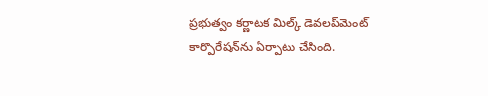ప్రభుత్వం కర్ణాటక మిల్క్ డెవలప్‌మెంట్ కార్పొరేషన్‌ను ఏర్పాటు చేసింది.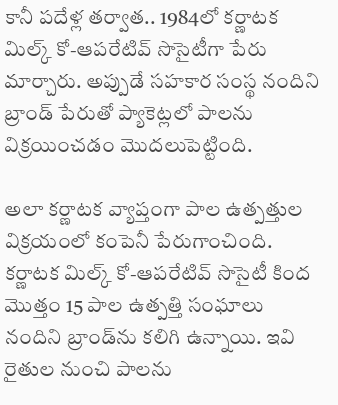కానీ పదేళ్ల తర్వాత.. 1984లో కర్ణాటక మిల్క్ కో-ఆపరేటివ్ సొసైటీగా పేరు మార్చారు. అప్పుడే సహకార సంస్థ నందిని బ్రాండ్ పేరుతో ప్యాకెట్లలో పాలను విక్రయించడం మెుదలుపెట్టింది.

అలా కర్ణాటక వ్యాప్తంగా పాల ఉత్పత్తుల విక్రయంలో కంపెనీ పేరుగాంచింది. కర్ణాటక మిల్క్ కో-ఆపరేటివ్ సొసైటీ కింద మొత్తం 15 పాల ఉత్పత్తి సంఘాలు నందిని బ్రాండ్‌ను కలిగి ఉన్నాయి. ఇవి రైతుల నుంచి పాలను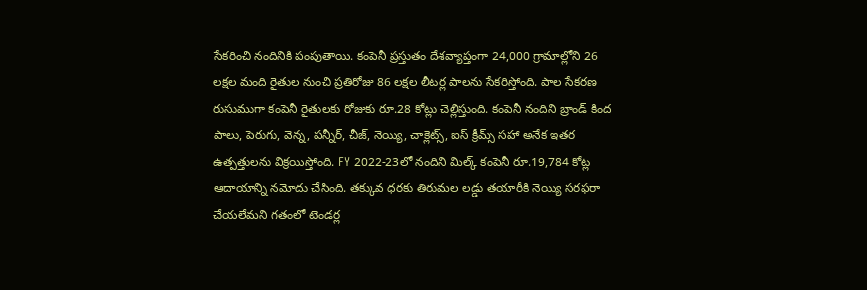సేకరించి నందినికి పంపుతాయి. కంపెనీ ప్రస్తుతం దేశవ్యాప్తంగా 24,000 గ్రామాల్లోని 26 లక్షల మంది రైతుల నుంచి ప్రతిరోజు 86 లక్షల లీటర్ల పాలను సేకరిస్తోంది. పాల సేకరణ రుసుముగా కంపెనీ రైతులకు రోజుకు రూ.28 కోట్లు చెల్లిస్తుంది. కంపెనీ నందిని బ్రాండ్ కింద పాలు, పెరుగు, వెన్న, పన్నీర్, చీజ్, నెయ్యి, చాక్లెట్స్, ఐస్ క్రీమ్స్ సహా అనేక ఇతర ఉత్పత్తులను విక్రయిస్తోంది. FY 2022-23లో నందిని మిల్క్ కంపెనీ రూ.19,784 కోట్ల ఆదాయాన్ని నమోదు చేసింది. తక్కువ ధరకు తిరుమల లడ్డు తయారీకి నెయ్యి సరఫరా చేయలేమని గతంలో టెండర్ల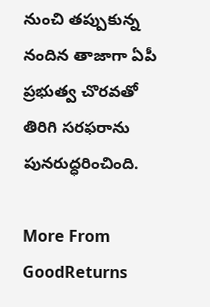నుంచి తప్పుకున్న నందిన తాజాగా ఏపీ ప్రభుత్వ చొరవతో తిరిగి సరఫరాను పునరుద్ధరించింది.

More From GoodReturns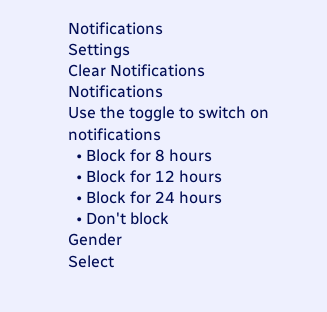Notifications
Settings
Clear Notifications
Notifications
Use the toggle to switch on notifications
  • Block for 8 hours
  • Block for 12 hours
  • Block for 24 hours
  • Don't block
Gender
Select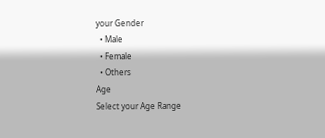your Gender
  • Male
  • Female
  • Others
Age
Select your Age Range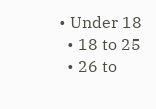• Under 18
  • 18 to 25
  • 26 to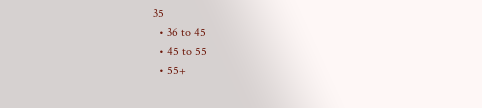35
  • 36 to 45
  • 45 to 55
  • 55+